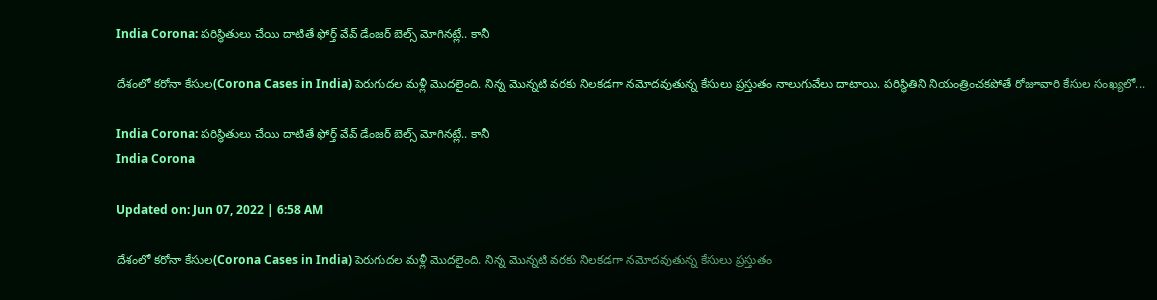India Corona: పరిస్థితులు చేయి దాటితే ఫోర్త్ వేవ్ డేంజర్ బెల్స్ మోగినట్లే.. కానీ

దేశంలో కరోనా కేసుల(Corona Cases in India) పెరుగుదల మళ్లీ మొదలైంది. నిన్న మొన్నటి వరకు నిలకడగా నమోదవుతున్న కేసులు ప్రస్తుతం నాలుగువేలు దాటాయి. పరిస్థితిని నియంత్రించకపోతే రోజూవారి కేసుల సంఖ్యలో...

India Corona: పరిస్థితులు చేయి దాటితే ఫోర్త్ వేవ్ డేంజర్ బెల్స్ మోగినట్లే.. కానీ
India Corona

Updated on: Jun 07, 2022 | 6:58 AM

దేశంలో కరోనా కేసుల(Corona Cases in India) పెరుగుదల మళ్లీ మొదలైంది. నిన్న మొన్నటి వరకు నిలకడగా నమోదవుతున్న కేసులు ప్రస్తుతం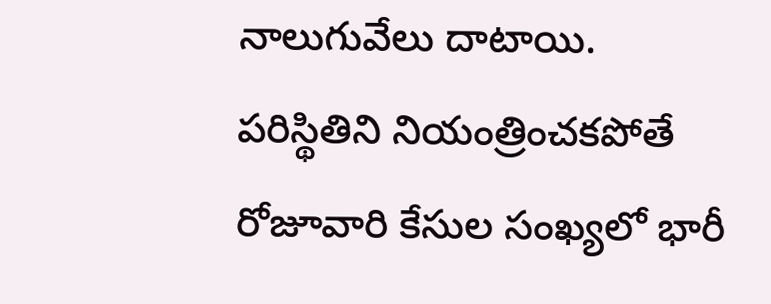నాలుగువేలు దాటాయి. పరిస్థితిని నియంత్రించకపోతే రోజూవారి కేసుల సంఖ్యలో భారీ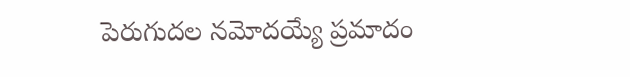పెరుగుదల నమోదయ్యే ప్రమాదం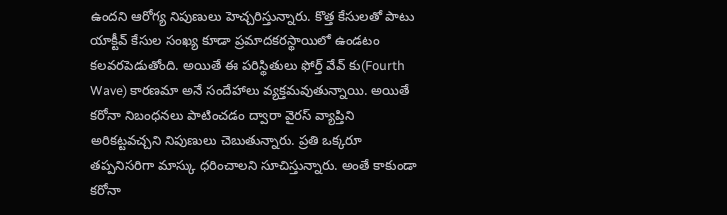ఉందని ఆరోగ్య నిపుణులు హెచ్చరిస్తున్నారు. కొత్త కేసులతో పాటు యాక్టీవ్ కేసుల సంఖ్య కూడా ప్రమాదకరస్థాయిలో ఉండటం కలవరపెడుతోంది. అయితే ఈ పరిస్థితులు ఫోర్త్ వేవ్ కు(Fourth Wave) కారణమా అనే సందేహాలు వ్యక్తమవుతున్నాయి. అయితే కరోనా నిబంధనలు పాటించడం ద్వారా వైరస్ వ్యాప్తిని అరికట్టవచ్చని నిపుణులు చెబుతున్నారు. ప్రతి ఒక్కరూ తప్పనిసరిగా మాస్కు ధరించాలని సూచిస్తున్నారు. అంతే కాకుండా కరోనా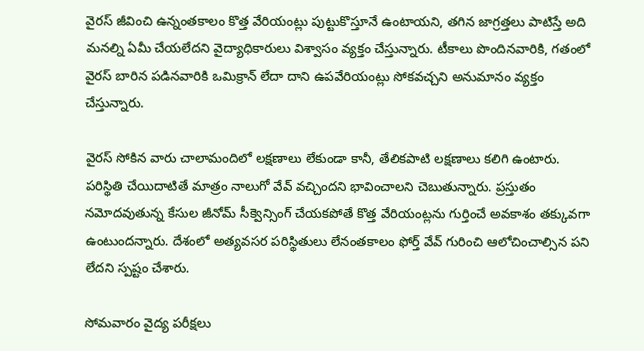వైరస్ జీవించి ఉన్నంతకాలం కొత్త వేరియంట్లు పుట్టుకొస్తూనే ఉంటాయని, తగిన జాగ్రత్తలు పాటిస్తే అది మనల్ని ఏమీ చేయలేదని వైద్యాధికారులు విశ్వాసం వ్యక్తం చేస్తున్నారు. టీకాలు పొందినవారికి, గతంలో వైరస్‌ బారిన పడినవారికి ఒమిక్రాన్‌ లేదా దాని ఉపవేరియంట్లు సోకవచ్చని అనుమానం వ్యక్తం చేస్తున్నారు.

వైరస్ సోకిన వారు చాలామందిలో లక్షణాలు లేకుండా కానీ, తేలికపాటి లక్షణాలు కలిగి ఉంటారు. పరిస్థితి చేయిదాటితే మాత్రం నాలుగో వేవ్ వచ్చిందని భావించాలని చెబుతున్నారు. ప్రస్తుతం నమోదవుతున్న కేసుల జీనోమ్‌ సీక్వెన్సింగ్‌ చేయకపోతే కొత్త వేరియంట్లను గుర్తించే అవకాశం తక్కువగా ఉంటుందన్నారు. దేశంలో అత్యవసర పరిస్థితులు లేనంతకాలం ఫోర్త్ వేవ్‌ గురించి ఆలోచించాల్సిన పని లేదని స్పష్టం చేశారు.

సోమవారం వైద్య పరీక్షలు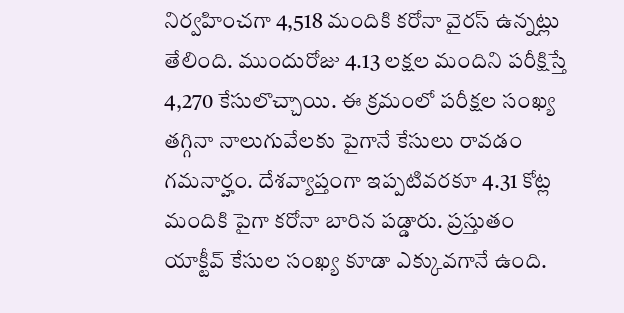నిర్వహించగా 4,518 మందికి కరోనా వైరస్ ఉన్నట్లు తేలింది. ముందురోజు 4.13 లక్షల మందిని పరీక్షిస్తే 4,270 కేసులొచ్చాయి. ఈ క్రమంలో పరీక్షల సంఖ్య తగ్గినా నాలుగువేలకు పైగానే కేసులు రావడం గమనార్హం. దేశవ్యాప్తంగా ఇప్పటివరకూ 4.31 కోట్ల మందికి పైగా కరోనా బారిన పడ్డారు. ప్రస్తుతం యాక్టీవ్ కేసుల సంఖ్య కూడా ఎక్కువగానే ఉంది.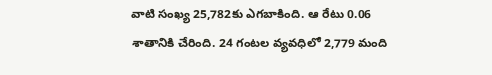వాటి సంఖ్య 25,782కు ఎగబాకింది. ఆ రేటు 0.06 శాతానికి చేరింది. 24 గంటల వ్యవధిలో 2,779 మంది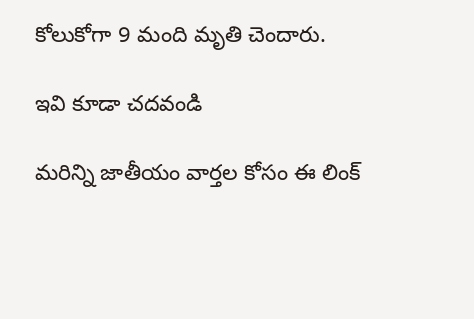కోలుకోగా 9 మంది మృతి చెందారు.

ఇవి కూడా చదవండి

మరిన్ని జాతీయం వార్తల కోసం ఈ లింక్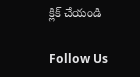క్లిక్ చేయండి

Follow Us